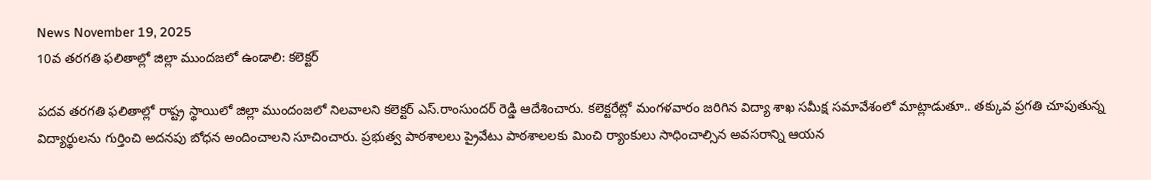News November 19, 2025
10వ తరగతి ఫలితాల్లో జిల్లా ముందజలో ఉండాలి: కలెక్టర్

పదవ తరగతి ఫలితాల్లో రాష్ట్ర స్థాయిలో జిల్లా ముందంజలో నిలవాలని కలెక్టర్ ఎస్.రాంసుందర్ రెడ్డి ఆదేశించారు. కలెక్టరేట్లో మంగళవారం జరిగిన విద్యా శాఖ సమీక్ష సమావేశంలో మాట్లాడుతూ.. తక్కువ ప్రగతి చూపుతున్న విద్యార్థులను గుర్తించి అదనపు బోధన అందించాలని సూచించారు. ప్రభుత్వ పాఠశాలలు ప్రైవేటు పాఠశాలలకు మించి ర్యాంకులు సాధించాల్సిన అవసరాన్ని ఆయన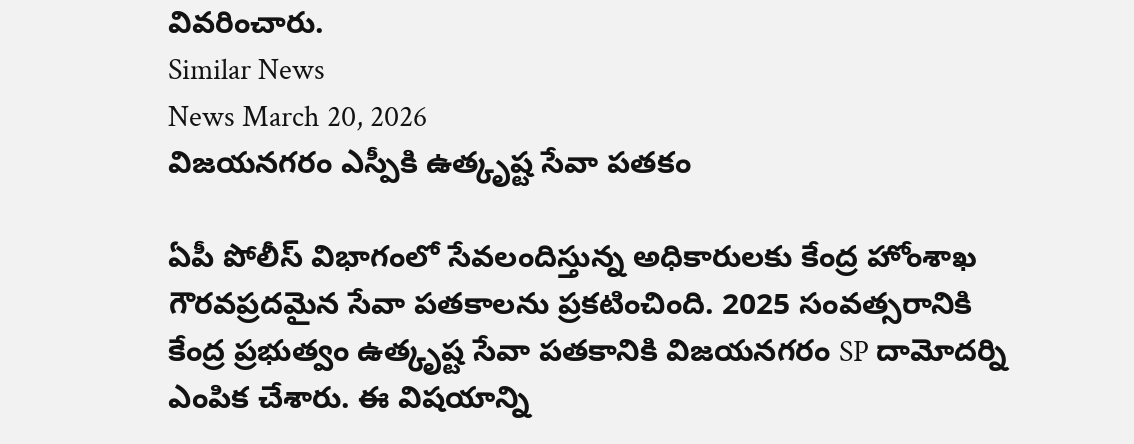వివరించారు.
Similar News
News March 20, 2026
విజయనగరం ఎస్పీకి ఉత్కృష్ట సేవా పతకం

ఏపీ పోలీస్ విభాగంలో సేవలందిస్తున్న అధికారులకు కేంద్ర హోంశాఖ గౌరవప్రదమైన సేవా పతకాలను ప్రకటించింది. 2025 సంవత్సరానికి కేంద్ర ప్రభుత్వం ఉత్కృష్ట సేవా పతకానికి విజయనగరం SP దామోదర్ని ఎంపిక చేశారు. ఈ విషయాన్ని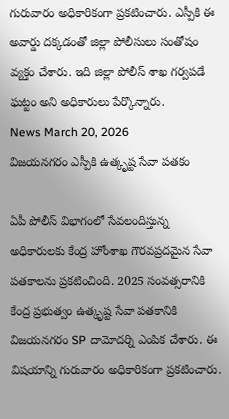గురువారం అధికారికంగా ప్రకటించారు. ఎస్పీకి ఈ అవార్డు దక్కడంతో జిల్లా పోలీసులు సంతోషం వ్యక్తం చేశారు. ఇది జిల్లా పోలీస్ శాఖ గర్వపడే ఘట్టం అని అధికారులు పేర్కొన్నారు.
News March 20, 2026
విజయనగరం ఎస్పీకి ఉత్కృష్ట సేవా పతకం

ఏపీ పోలీస్ విభాగంలో సేవలందిస్తున్న అధికారులకు కేంద్ర హోంశాఖ గౌరవప్రదమైన సేవా పతకాలను ప్రకటించింది. 2025 సంవత్సరానికి కేంద్ర ప్రభుత్వం ఉత్కృష్ట సేవా పతకానికి విజయనగరం SP దామోదర్ని ఎంపిక చేశారు. ఈ విషయాన్ని గురువారం అధికారికంగా ప్రకటించారు.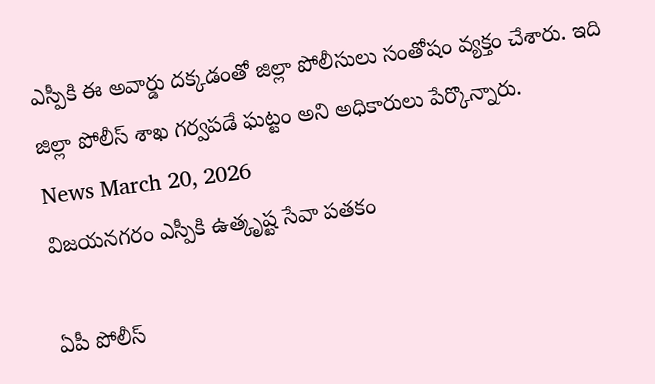ఎస్పీకి ఈ అవార్డు దక్కడంతో జిల్లా పోలీసులు సంతోషం వ్యక్తం చేశారు. ఇది జిల్లా పోలీస్ శాఖ గర్వపడే ఘట్టం అని అధికారులు పేర్కొన్నారు.
News March 20, 2026
విజయనగరం ఎస్పీకి ఉత్కృష్ట సేవా పతకం

ఏపీ పోలీస్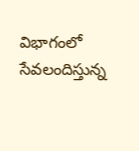విభాగంలో సేవలందిస్తున్న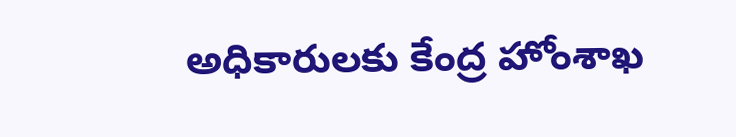అధికారులకు కేంద్ర హోంశాఖ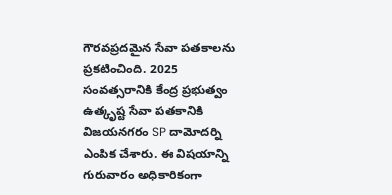గౌరవప్రదమైన సేవా పతకాలను ప్రకటించింది. 2025 సంవత్సరానికి కేంద్ర ప్రభుత్వం ఉత్కృష్ట సేవా పతకానికి విజయనగరం SP దామోదర్ని ఎంపిక చేశారు. ఈ విషయాన్ని గురువారం అధికారికంగా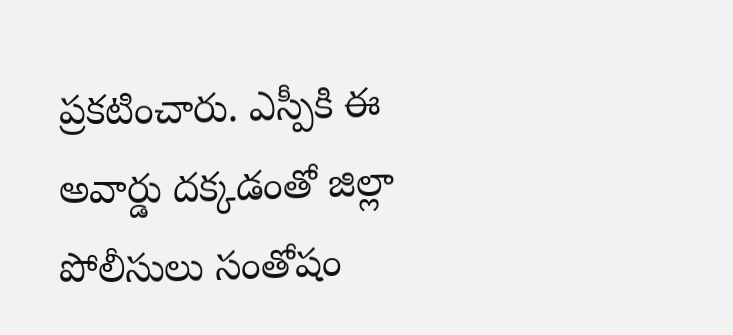ప్రకటించారు. ఎస్పీకి ఈ అవార్డు దక్కడంతో జిల్లా పోలీసులు సంతోషం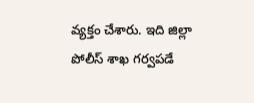వ్యక్తం చేశారు. ఇది జిల్లా పోలీస్ శాఖ గర్వపడే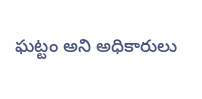ఘట్టం అని అధికారులు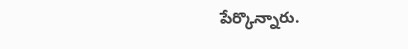పేర్కొన్నారు.